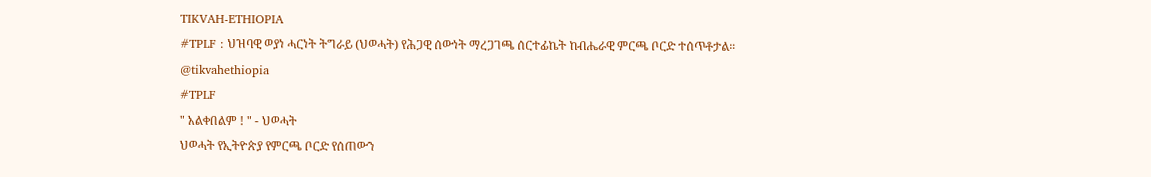TIKVAH-ETHIOPIA
#TPLF : ህዝባዊ ወያነ ሓርነት ትግራይ (ህወሓት) የሕጋዊ ሰውነት ማረጋገጫ ሰርተፊኬት ከብሔራዊ ምርጫ ቦርድ ተሰጥቶታል። @tikvahethiopia
#TPLF
" አልቀበልም ! " - ህወሓት
ህወሓት የኢትዮጵያ የምርጫ ቦርድ የሰጠውን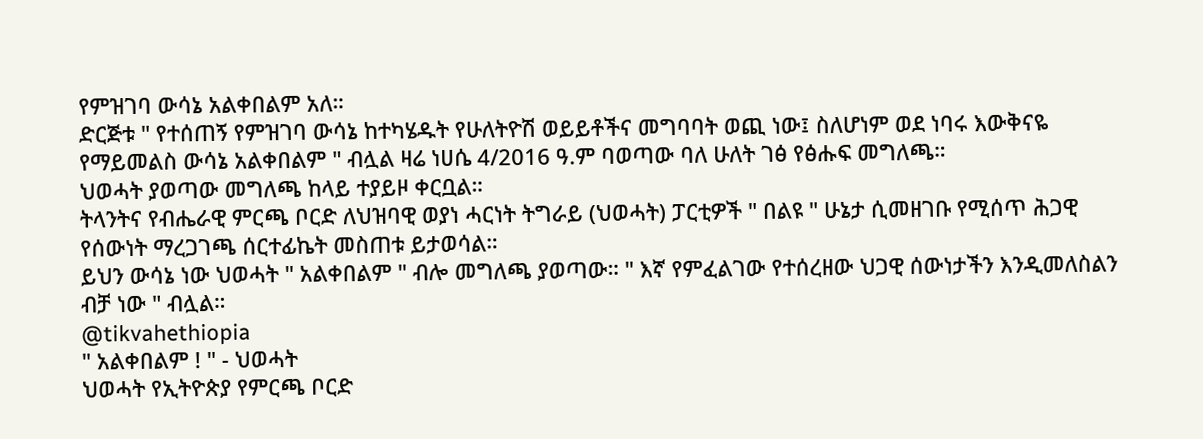የምዝገባ ውሳኔ አልቀበልም አለ።
ድርጅቱ " የተሰጠኝ የምዝገባ ውሳኔ ከተካሄዱት የሁለትዮሽ ወይይቶችና መግባባት ወጪ ነው፤ ስለሆነም ወደ ነባሩ እውቅናዬ የማይመልስ ውሳኔ አልቀበልም " ብሏል ዛሬ ነሀሴ 4/2016 ዓ.ም ባወጣው ባለ ሁለት ገፅ የፅሑፍ መግለጫ።
ህወሓት ያወጣው መግለጫ ከላይ ተያይዞ ቀርቧል።
ትላንትና የብሔራዊ ምርጫ ቦርድ ለህዝባዊ ወያነ ሓርነት ትግራይ (ህወሓት) ፓርቲዎች " በልዩ " ሁኔታ ሲመዘገቡ የሚሰጥ ሕጋዊ የሰውነት ማረጋገጫ ሰርተፊኬት መስጠቱ ይታወሳል።
ይህን ውሳኔ ነው ህወሓት " አልቀበልም " ብሎ መግለጫ ያወጣው። " እኛ የምፈልገው የተሰረዘው ህጋዊ ሰውነታችን እንዲመለስልን ብቻ ነው " ብሏል።
@tikvahethiopia
" አልቀበልም ! " - ህወሓት
ህወሓት የኢትዮጵያ የምርጫ ቦርድ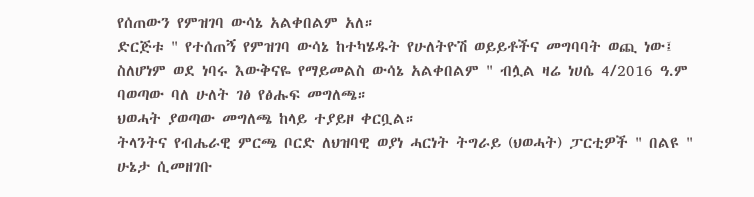የሰጠውን የምዝገባ ውሳኔ አልቀበልም አለ።
ድርጅቱ " የተሰጠኝ የምዝገባ ውሳኔ ከተካሄዱት የሁለትዮሽ ወይይቶችና መግባባት ወጪ ነው፤ ስለሆነም ወደ ነባሩ እውቅናዬ የማይመልስ ውሳኔ አልቀበልም " ብሏል ዛሬ ነሀሴ 4/2016 ዓ.ም ባወጣው ባለ ሁለት ገፅ የፅሑፍ መግለጫ።
ህወሓት ያወጣው መግለጫ ከላይ ተያይዞ ቀርቧል።
ትላንትና የብሔራዊ ምርጫ ቦርድ ለህዝባዊ ወያነ ሓርነት ትግራይ (ህወሓት) ፓርቲዎች " በልዩ " ሁኔታ ሲመዘገቡ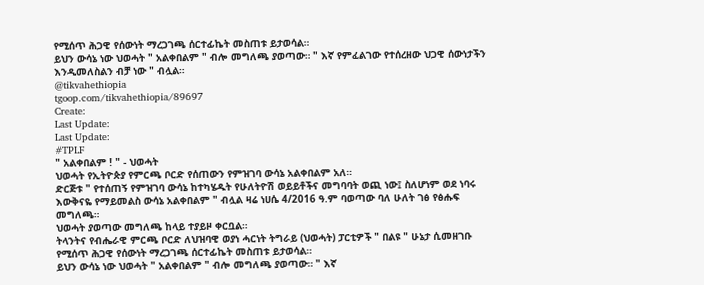የሚሰጥ ሕጋዊ የሰውነት ማረጋገጫ ሰርተፊኬት መስጠቱ ይታወሳል።
ይህን ውሳኔ ነው ህወሓት " አልቀበልም " ብሎ መግለጫ ያወጣው። " እኛ የምፈልገው የተሰረዘው ህጋዊ ሰውነታችን እንዲመለስልን ብቻ ነው " ብሏል።
@tikvahethiopia
tgoop.com/tikvahethiopia/89697
Create:
Last Update:
Last Update:
#TPLF
" አልቀበልም ! " - ህወሓት
ህወሓት የኢትዮጵያ የምርጫ ቦርድ የሰጠውን የምዝገባ ውሳኔ አልቀበልም አለ።
ድርጅቱ " የተሰጠኝ የምዝገባ ውሳኔ ከተካሄዱት የሁለትዮሽ ወይይቶችና መግባባት ወጪ ነው፤ ስለሆነም ወደ ነባሩ እውቅናዬ የማይመልስ ውሳኔ አልቀበልም " ብሏል ዛሬ ነሀሴ 4/2016 ዓ.ም ባወጣው ባለ ሁለት ገፅ የፅሑፍ መግለጫ።
ህወሓት ያወጣው መግለጫ ከላይ ተያይዞ ቀርቧል።
ትላንትና የብሔራዊ ምርጫ ቦርድ ለህዝባዊ ወያነ ሓርነት ትግራይ (ህወሓት) ፓርቲዎች " በልዩ " ሁኔታ ሲመዘገቡ የሚሰጥ ሕጋዊ የሰውነት ማረጋገጫ ሰርተፊኬት መስጠቱ ይታወሳል።
ይህን ውሳኔ ነው ህወሓት " አልቀበልም " ብሎ መግለጫ ያወጣው። " እኛ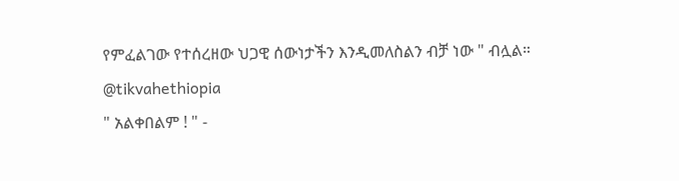የምፈልገው የተሰረዘው ህጋዊ ሰውነታችን እንዲመለስልን ብቻ ነው " ብሏል።
@tikvahethiopia
" አልቀበልም ! " -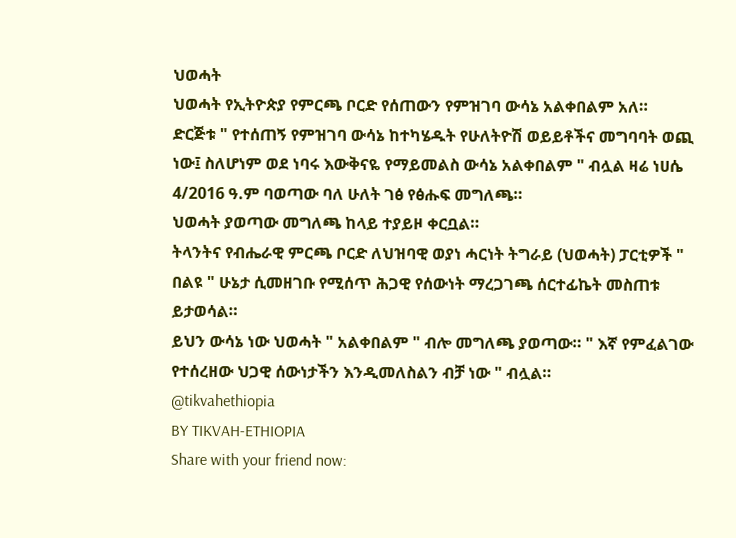ህወሓት
ህወሓት የኢትዮጵያ የምርጫ ቦርድ የሰጠውን የምዝገባ ውሳኔ አልቀበልም አለ።
ድርጅቱ " የተሰጠኝ የምዝገባ ውሳኔ ከተካሄዱት የሁለትዮሽ ወይይቶችና መግባባት ወጪ ነው፤ ስለሆነም ወደ ነባሩ እውቅናዬ የማይመልስ ውሳኔ አልቀበልም " ብሏል ዛሬ ነሀሴ 4/2016 ዓ.ም ባወጣው ባለ ሁለት ገፅ የፅሑፍ መግለጫ።
ህወሓት ያወጣው መግለጫ ከላይ ተያይዞ ቀርቧል።
ትላንትና የብሔራዊ ምርጫ ቦርድ ለህዝባዊ ወያነ ሓርነት ትግራይ (ህወሓት) ፓርቲዎች " በልዩ " ሁኔታ ሲመዘገቡ የሚሰጥ ሕጋዊ የሰውነት ማረጋገጫ ሰርተፊኬት መስጠቱ ይታወሳል።
ይህን ውሳኔ ነው ህወሓት " አልቀበልም " ብሎ መግለጫ ያወጣው። " እኛ የምፈልገው የተሰረዘው ህጋዊ ሰውነታችን እንዲመለስልን ብቻ ነው " ብሏል።
@tikvahethiopia
BY TIKVAH-ETHIOPIA
Share with your friend now: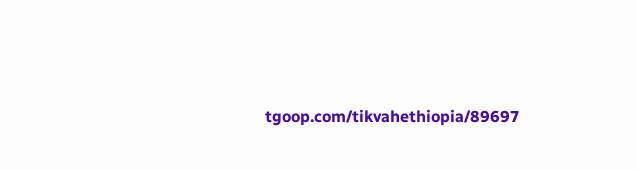tgoop.com/tikvahethiopia/89697